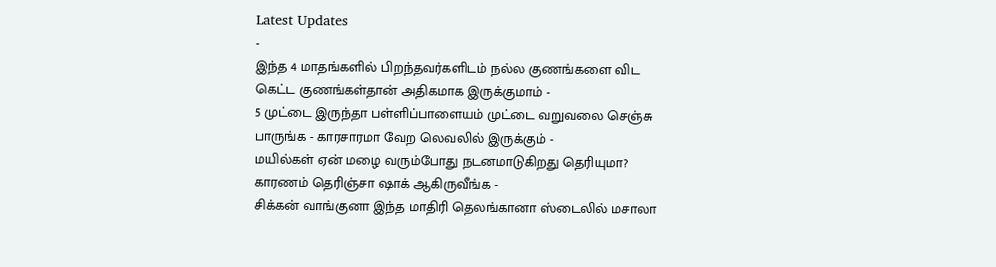Latest Updates
-
இந்த 4 மாதங்களில் பிறந்தவர்களிடம் நல்ல குணங்களை விட கெட்ட குணங்கள்தான் அதிகமாக இருக்குமாம் -
5 முட்டை இருந்தா பள்ளிப்பாளையம் முட்டை வறுவலை செஞ்சு பாருங்க - காரசாரமா வேற லெவலில் இருக்கும் -
மயில்கள் ஏன் மழை வரும்போது நடனமாடுகிறது தெரியுமா? காரணம் தெரிஞ்சா ஷாக் ஆகிருவீங்க -
சிக்கன் வாங்குனா இந்த மாதிரி தெலங்கானா ஸ்டைலில் மசாலா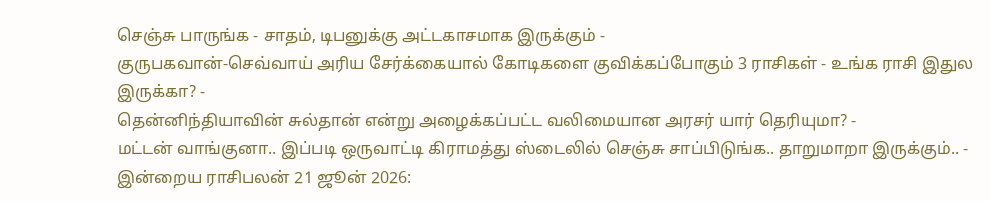செஞ்சு பாருங்க - சாதம், டிபனுக்கு அட்டகாசமாக இருக்கும் -
குருபகவான்-செவ்வாய் அரிய சேர்க்கையால் கோடிகளை குவிக்கப்போகும் 3 ராசிகள் - உங்க ராசி இதுல இருக்கா? -
தென்னிந்தியாவின் சுல்தான் என்று அழைக்கப்பட்ட வலிமையான அரசர் யார் தெரியுமா? -
மட்டன் வாங்குனா.. இப்படி ஒருவாட்டி கிராமத்து ஸ்டைலில் செஞ்சு சாப்பிடுங்க.. தாறுமாறா இருக்கும்.. -
இன்றைய ராசிபலன் 21 ஜூன் 2026: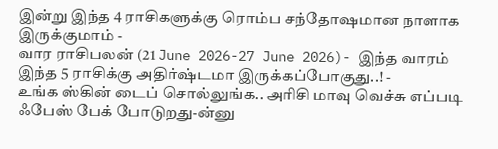இன்று இந்த 4 ராசிகளுக்கு ரொம்ப சந்தோஷமான நாளாக இருக்குமாம் -
வார ராசிபலன் (21 June 2026-27 June 2026)- இந்த வாரம் இந்த 5 ராசிக்கு அதிர்ஷ்டமா இருக்கப்போகுது..! -
உங்க ஸ்கின் டைப் சொல்லுங்க.. அரிசி மாவு வெச்சு எப்படி ஃபேஸ் பேக் போடுறது-ன்னு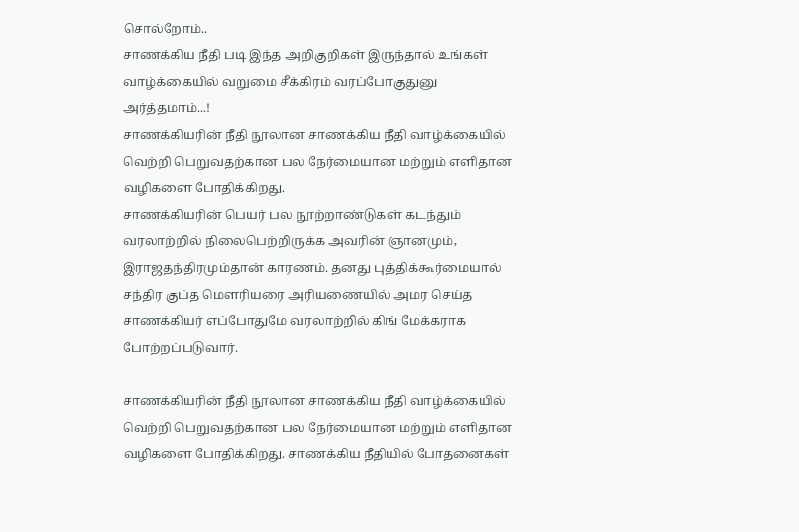சொல்றோம்..
சாணக்கிய நீதி படி இந்த அறிகுறிகள் இருந்தால் உங்கள் வாழ்க்கையில் வறுமை சீக்கிரம் வரப்போகுதுனு அர்த்தமாம்...!
சாணக்கியரின் நீதி நூலான சாணக்கிய நீதி வாழ்க்கையில் வெற்றி பெறுவதற்கான பல நேர்மையான மற்றும் எளிதான வழிகளை போதிக்கிறது.
சாணக்கியரின் பெயர் பல நூற்றாண்டுகள் கடந்தும் வரலாற்றில் நிலைபெற்றிருக்க அவரின் ஞானமும், இராஜதந்திரமும்தான் காரணம். தனது புத்திக்கூர்மையால் சந்திர குப்த மௌரியரை அரியணையில் அமர செய்த சாணக்கியர் எப்போதுமே வரலாற்றில் கிங் மேக்கராக போற்றப்படுவார்.

சாணக்கியரின் நீதி நூலான சாணக்கிய நீதி வாழ்க்கையில் வெற்றி பெறுவதற்கான பல நேர்மையான மற்றும் எளிதான வழிகளை போதிக்கிறது. சாணக்கிய நீதியில் போதனைகள்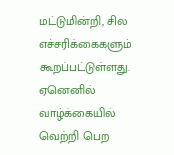மட்டுமின்றி, சில எச்சரிக்கைகளும் கூறப்பட்டுள்ளது. ஏனெனில் வாழ்க்கையில் வெற்றி பெற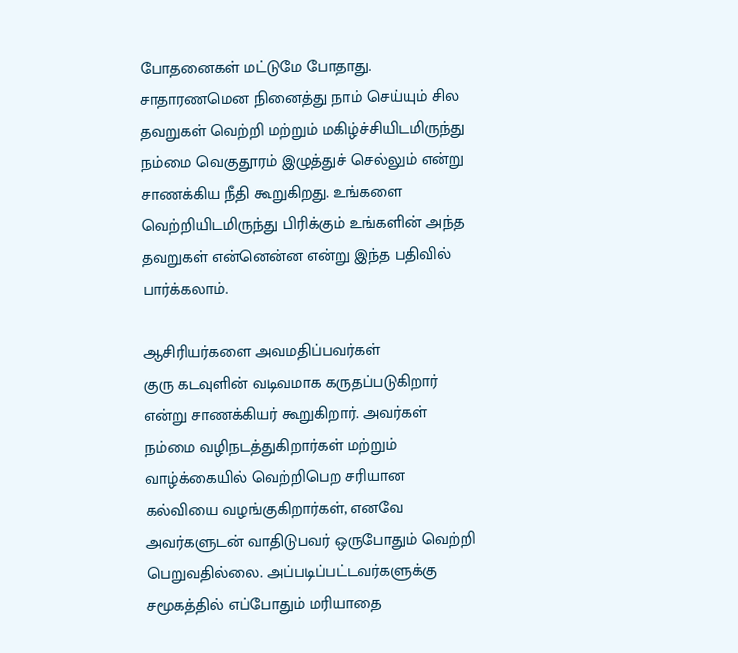போதனைகள் மட்டுமே போதாது. சாதாரணமென நினைத்து நாம் செய்யும் சில தவறுகள் வெற்றி மற்றும் மகிழ்ச்சியிடமிருந்து நம்மை வெகுதூரம் இழுத்துச் செல்லும் என்று சாணக்கிய நீதி கூறுகிறது. உங்களை வெற்றியிடமிருந்து பிரிக்கும் உங்களின் அந்த தவறுகள் என்னென்ன என்று இந்த பதிவில் பார்க்கலாம்.

ஆசிரியர்களை அவமதிப்பவர்கள்
குரு கடவுளின் வடிவமாக கருதப்படுகிறார் என்று சாணக்கியர் கூறுகிறார். அவர்கள் நம்மை வழிநடத்துகிறார்கள் மற்றும் வாழ்க்கையில் வெற்றிபெற சரியான கல்வியை வழங்குகிறார்கள், எனவே அவர்களுடன் வாதிடுபவர் ஒருபோதும் வெற்றி பெறுவதில்லை. அப்படிப்பட்டவர்களுக்கு சமூகத்தில் எப்போதும் மரியாதை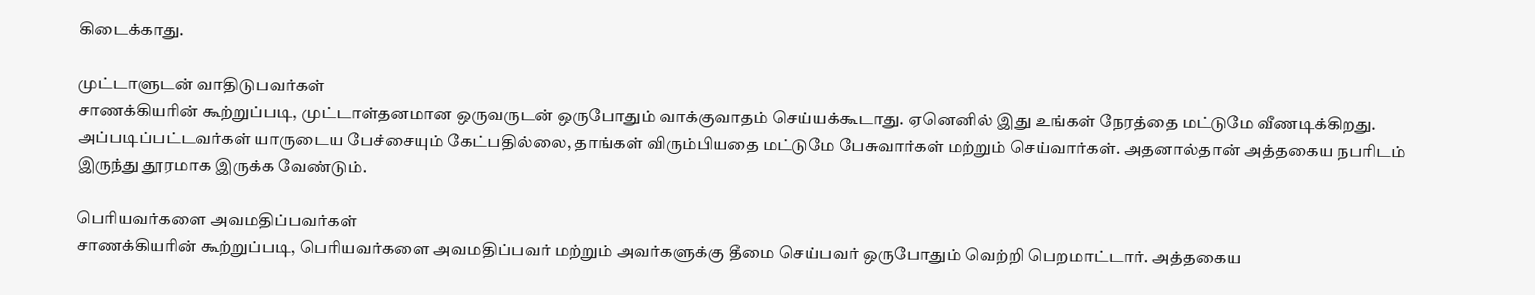கிடைக்காது.

முட்டாளுடன் வாதிடுபவர்கள்
சாணக்கியரின் கூற்றுப்படி, முட்டாள்தனமான ஒருவருடன் ஒருபோதும் வாக்குவாதம் செய்யக்கூடாது. ஏனெனில் இது உங்கள் நேரத்தை மட்டுமே வீணடிக்கிறது. அப்படிப்பட்டவர்கள் யாருடைய பேச்சையும் கேட்பதில்லை, தாங்கள் விரும்பியதை மட்டுமே பேசுவார்கள் மற்றும் செய்வார்கள். அதனால்தான் அத்தகைய நபரிடம் இருந்து தூரமாக இருக்க வேண்டும்.

பெரியவர்களை அவமதிப்பவர்கள்
சாணக்கியரின் கூற்றுப்படி, பெரியவர்களை அவமதிப்பவர் மற்றும் அவர்களுக்கு தீமை செய்பவர் ஒருபோதும் வெற்றி பெறமாட்டார். அத்தகைய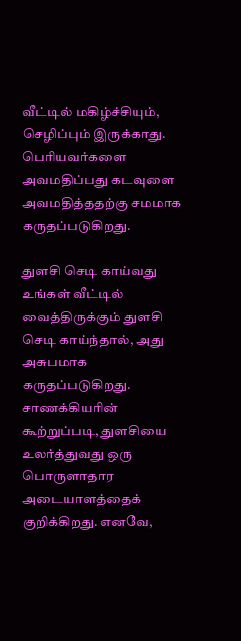வீட்டில் மகிழ்ச்சியும், செழிப்பும் இருக்காது. பெரியவர்களை அவமதிப்பது கடவுளை அவமதித்ததற்கு சமமாக கருதப்படுகிறது.

துளசி செடி காய்வது
உங்கள் வீட்டில் வைத்திருக்கும் துளசி செடி காய்ந்தால், அது அசுபமாக கருதப்படுகிறது. சாணக்கியரின் கூற்றுப்படி, துளசியை உலர்த்துவது ஒரு பொருளாதார அடையாளத்தைக் குறிக்கிறது. எனவே,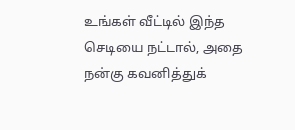உங்கள் வீட்டில் இந்த செடியை நட்டால், அதை நன்கு கவனித்துக்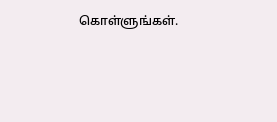கொள்ளுங்கள்.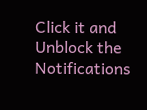Click it and Unblock the Notifications